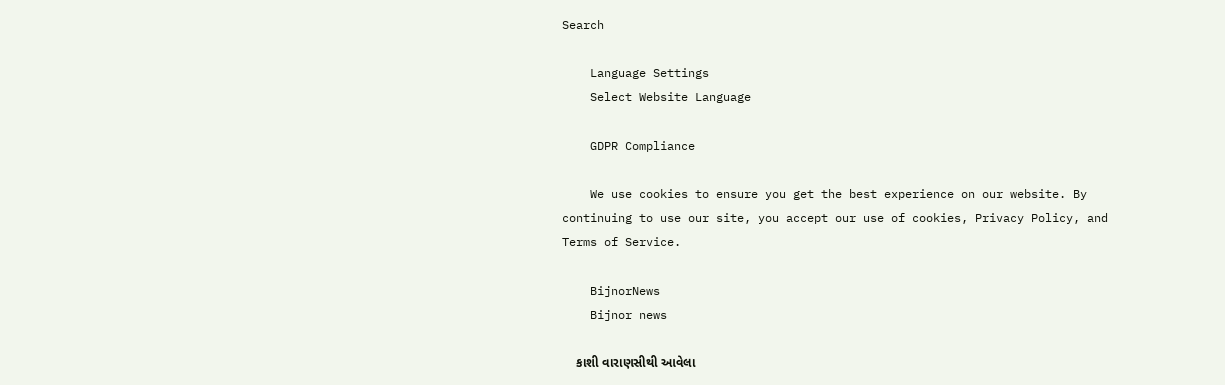Search

    Language Settings
    Select Website Language

    GDPR Compliance

    We use cookies to ensure you get the best experience on our website. By continuing to use our site, you accept our use of cookies, Privacy Policy, and Terms of Service.

    BijnorNews
    Bijnor news

    કાશી વારાણસીથી આવેલા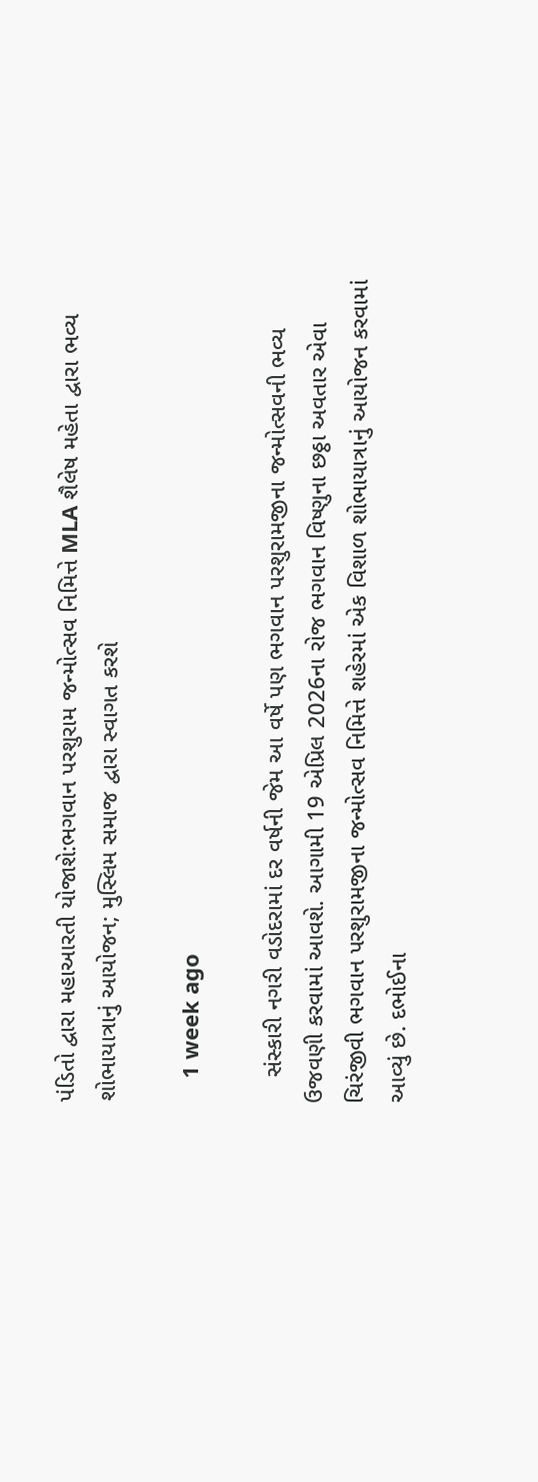પંડિતો દ્વારા મહાઆરતી યોજાશે:ભગવાન પરશુરામ જન્મોત્સવ નિમિત્તે MLA શૈલેષ મહેતા દ્વારા ભવ્ય શોભાયાત્રાનું આયોજન; મુસ્લિમ સમાજ દ્વારા સ્વાગત કરશે

    1 week ago

    સંસ્કારી નગરી વડોદરામાં દર વર્ષની જેમ આ વર્ષે પણ ભગવાન પરશુરામજીના જન્મોત્સવની ભવ્ય ઉજવણી કરવામાં આવશે. આગામી 19 એપ્રિલ 2026ના રોજ ભગવાન વિષ્ણુના છઠ્ઠા અવતાર એવા ચિરંજીવી ભગવાન પરશુરામજીના જન્મોત્સવ નિમિત્તે શહેરમાં એક વિશાળ શોભાયાત્રાનું આયોજન કરવામાં આવ્યું છે. દભોઈના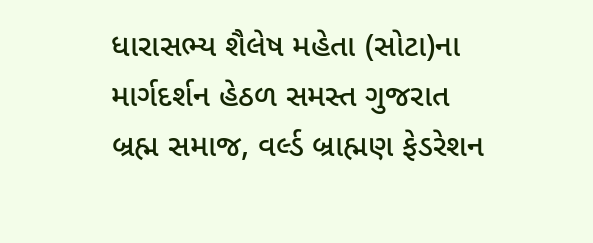ધારાસભ્ય શૈલેષ મહેતા (સોટા)ના માર્ગદર્શન હેઠળ સમસ્ત ગુજરાત બ્રહ્મ સમાજ, વર્લ્ડ બ્રાહ્મણ ફેડરેશન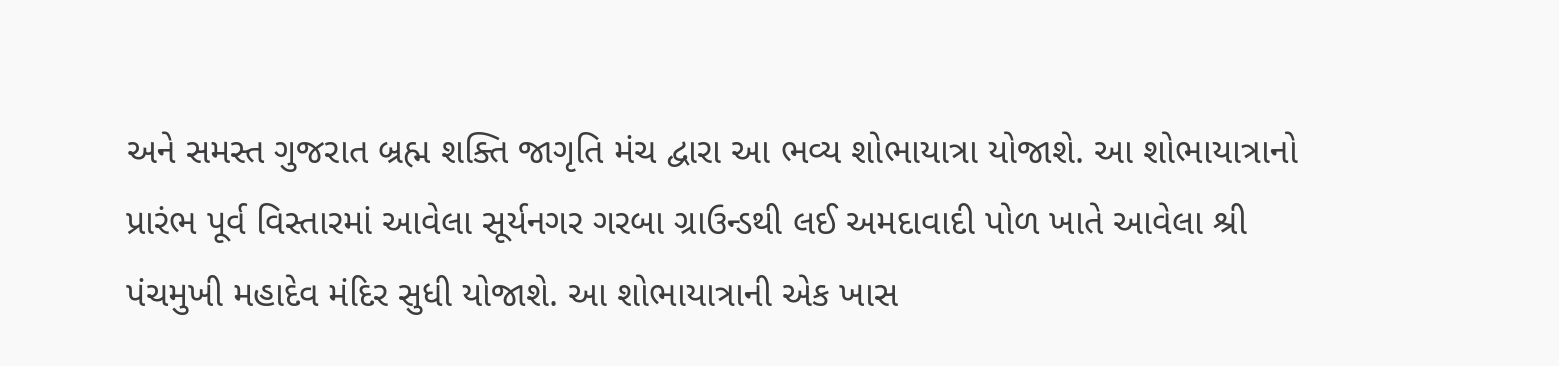અને સમસ્ત ગુજરાત બ્રહ્મ શક્તિ જાગૃતિ મંચ દ્વારા આ ભવ્ય શોભાયાત્રા યોજાશે. આ શોભાયાત્રાનો પ્રારંભ પૂર્વ વિસ્તારમાં આવેલા સૂર્યનગર ગરબા ગ્રાઉન્ડથી લઈ અમદાવાદી પોળ ખાતે આવેલા શ્રી પંચમુખી મહાદેવ મંદિર સુધી યોજાશે. આ શોભાયાત્રાની એક ખાસ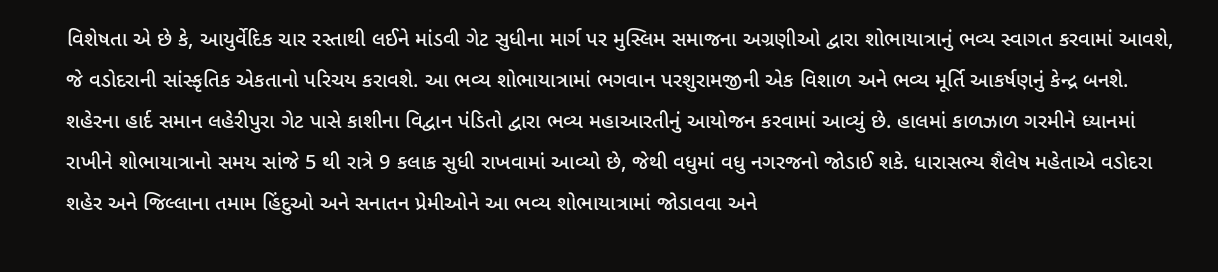વિશેષતા એ છે કે, આયુર્વેદિક ચાર રસ્તાથી લઈને માંડવી ગેટ સુધીના માર્ગ પર મુસ્લિમ સમાજના અગ્રણીઓ દ્વારા શોભાયાત્રાનું ભવ્ય સ્વાગત કરવામાં આવશે, જે વડોદરાની સાંસ્કૃતિક એકતાનો પરિચય કરાવશે. આ ભવ્ય શોભાયાત્રામાં ભગવાન પરશુરામજીની એક વિશાળ અને ભવ્ય મૂર્તિ આકર્ષણનું કેન્દ્ર બનશે. શહેરના હાર્દ સમાન લહેરીપુરા ગેટ પાસે કાશીના વિદ્વાન પંડિતો દ્વારા ભવ્ય મહાઆરતીનું આયોજન કરવામાં આવ્યું છે. હાલમાં કાળઝાળ ગરમીને ધ્યાનમાં રાખીને શોભાયાત્રાનો સમય સાંજે 5 થી રાત્રે 9 કલાક સુધી રાખવામાં આવ્યો છે, જેથી વધુમાં વધુ નગરજનો જોડાઈ શકે. ધારાસભ્ય શૈલેષ મહેતાએ વડોદરા શહેર અને જિલ્લાના તમામ હિંદુઓ અને સનાતન પ્રેમીઓને આ ભવ્ય શોભાયાત્રામાં જોડાવવા અને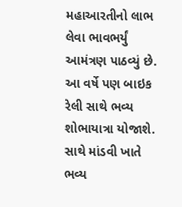મહાઆરતીનો લાભ લેવા ભાવભર્યું આમંત્રણ પાઠવ્યું છે. આ વર્ષે પણ બાઇક રેલી સાથે ભવ્ય શોભાયાત્રા યોજાશે. સાથે માંડવી ખાતે ભવ્ય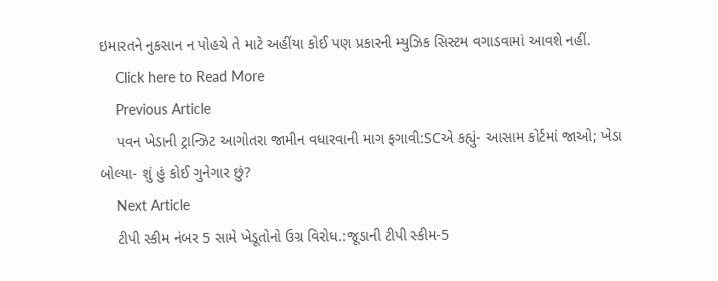ઇમારતને નુકસાન ન પોહચે તે માટે અહીંયા કોઈ પણ પ્રકારની મ્યુઝિક સિસ્ટમ વગાડવામાં આવશે નહીં.
    Click here to Read More
    Previous Article
    પવન ખેડાની ટ્રાન્ઝિટ આગોતરા જામીન વધારવાની માગ ફગાવી:SCએ કહ્યું- આસામ કોર્ટમાં જાઓ; ખેડા બોલ્યા- શું હું કોઈ ગુનેગાર છું?
    Next Article
    ટીપી સ્કીમ નંબર 5 સામે ખેડૂતોનો ઉગ્ર વિરોધ.:જૂડાની ટીપી સ્કીમ-5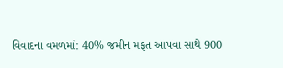વિવાદના વમળમાં: 40% જમીન મફત આપવા સાથે 900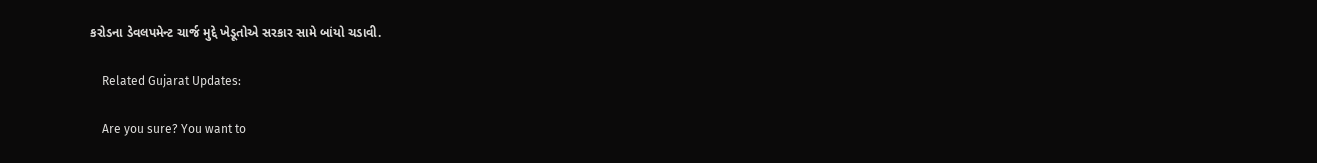કરોડના ડેવલપમેન્ટ ચાર્જ મુદ્દે ખેડૂતોએ સરકાર સામે બાંયો ચડાવી.

    Related Gujarat Updates:

    Are you sure? You want to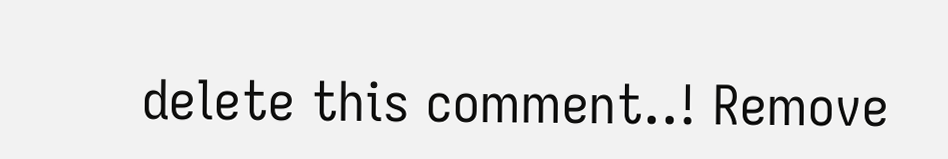delete this comment..! Remove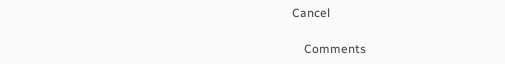Cancel

    Comments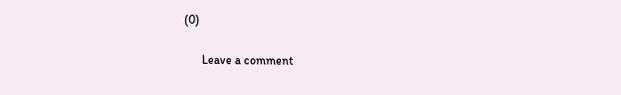(0)

      Leave a comment